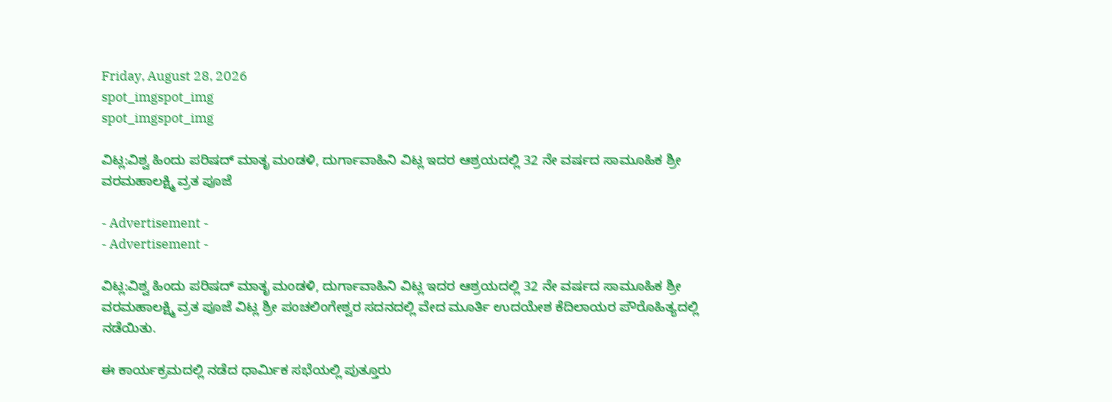Friday, August 28, 2026
spot_imgspot_img
spot_imgspot_img

ವಿಟ್ಲ:ವಿಶ್ವ ಹಿಂದು ಪರಿಷದ್ ಮಾತೃ ಮಂಡಳಿ, ದುರ್ಗಾವಾಹಿನಿ ವಿಟ್ಲ ಇದರ ಆಶ್ರಯದಲ್ಲಿ 32 ನೇ ವರ್ಷದ ಸಾಮೂಹಿಕ ಶ್ರೀ ವರಮಹಾಲಕ್ಷ್ಮಿ ವ್ರತ ಪೂಜೆ

- Advertisement -
- Advertisement -

ವಿಟ್ಲ:ವಿಶ್ವ ಹಿಂದು ಪರಿಷದ್ ಮಾತೃ ಮಂಡಳಿ, ದುರ್ಗಾವಾಹಿನಿ ವಿಟ್ಲ ಇದರ ಆಶ್ರಯದಲ್ಲಿ 32 ನೇ ವರ್ಷದ ಸಾಮೂಹಿಕ ಶ್ರೀ ವರಮಹಾಲಕ್ಷ್ಮಿ ವ್ರತ ಪೂಜೆ ವಿಟ್ಲ ಶ್ರೀ ಪಂಚಲಿಂಗೇಶ್ವರ ಸದನದಲ್ಲಿ ವೇದ ಮೂರ್ತಿ ಉದಯೇಶ ಕೆದಿಲಾಯರ ಪೌರೊಹಿತ್ಯದಲ್ಲಿ ನಡೆಯಿತು.

ಈ ಕಾರ್ಯಕ್ರಮದಲ್ಲಿ ನಡೆದ ಧಾರ್ಮಿಕ ಸಭೆಯಲ್ಲಿ ಪುತ್ತೂರು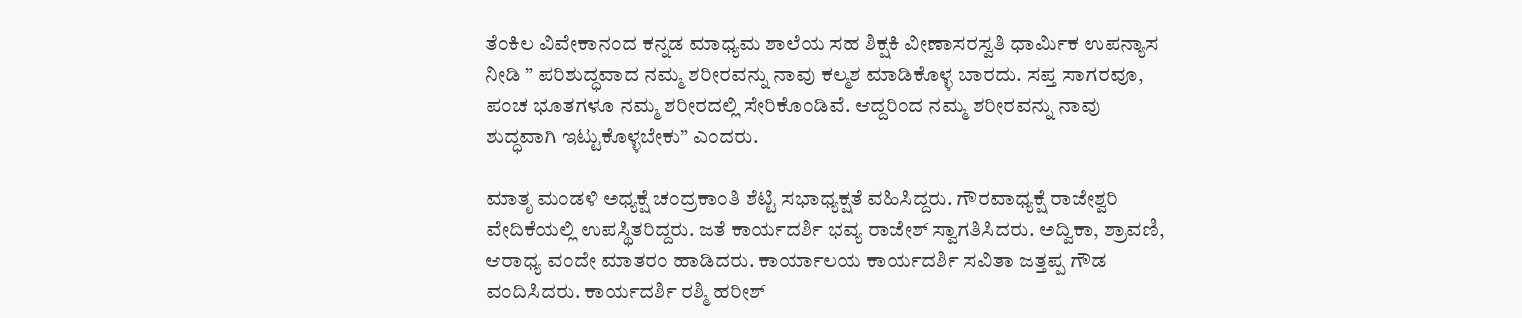ತೆಂಕಿಲ ವಿವೇಕಾನಂದ ಕನ್ನಡ ಮಾಧ್ಯಮ ಶಾಲೆಯ ಸಹ ಶಿಕ್ಷಕಿ ವೀಣಾಸರಸ್ವತಿ ಧಾರ್ಮಿಕ ಉಪನ್ಯಾಸ ನೀಡಿ ” ಪರಿಶುದ್ಧವಾದ ನಮ್ಮ ಶರೀರವನ್ನು ನಾವು ಕಲ್ಮಶ ಮಾಡಿಕೊಳ್ಳ ಬಾರದು. ಸಪ್ತ ಸಾಗರವೂ, ಪಂಚ ಭೂತಗಳೂ ನಮ್ಮ ಶರೀರದಲ್ಲಿ ಸೇರಿಕೊಂಡಿವೆ. ಆದ್ದರಿಂದ ನಮ್ಮ ಶರೀರವನ್ನು ನಾವು ಶುದ್ಧವಾಗಿ ಇಟ್ಟುಕೊಳ್ಳಬೇಕು” ಎಂದರು.

ಮಾತೃ ಮಂಡಳಿ ಅಧ್ಯಕ್ಷೆ ಚಂದ್ರಕಾಂತಿ ಶೆಟ್ಟಿ ಸಭಾಧ್ಯಕ್ಷತೆ ವಹಿಸಿದ್ದರು. ಗೌರವಾಧ್ಯಕ್ಷೆ ರಾಜೇಶ್ವರಿ ವೇದಿಕೆಯಲ್ಲಿ ಉಪಸ್ಥಿತರಿದ್ದರು. ಜತೆ ಕಾರ್ಯದರ್ಶಿ ಭವ್ಯ ರಾಜೇಶ್ ಸ್ವಾಗತಿಸಿದರು. ಅದ್ವಿಕಾ, ಶ್ರಾವಣಿ, ಆರಾಧ್ಯ ವಂದೇ ಮಾತರಂ ಹಾಡಿದರು. ಕಾರ್ಯಾಲಯ ಕಾರ್ಯದರ್ಶಿ ಸವಿತಾ ಜತ್ತಪ್ಪ ಗೌಡ ವಂದಿಸಿದರು. ಕಾರ್ಯದರ್ಶಿ ರಶ್ಮಿ ಹರೀಶ್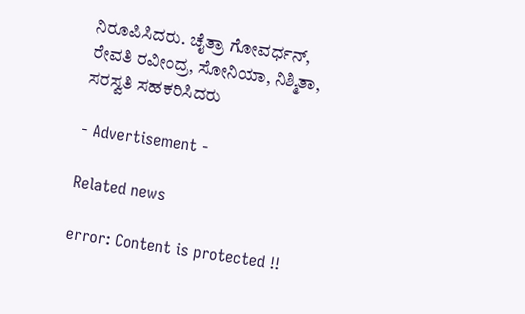ನಿರೂಪಿಸಿದರು. ಚೈತ್ರಾ ಗೋವರ್ಧನ್, ರೇವತಿ ರವೀಂದ್ರ, ಸೋನಿಯಾ, ನಿಶ್ಮಿತಾ, ಸರಸ್ವತಿ ಸಹಕರಿಸಿದರು

- Advertisement -

Related news

error: Content is protected !!